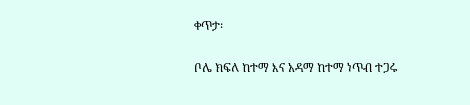ቀጥታ፡

ቦሌ ክፍለ ከተማ እና አዳማ ከተማ ነጥብ ተጋሩ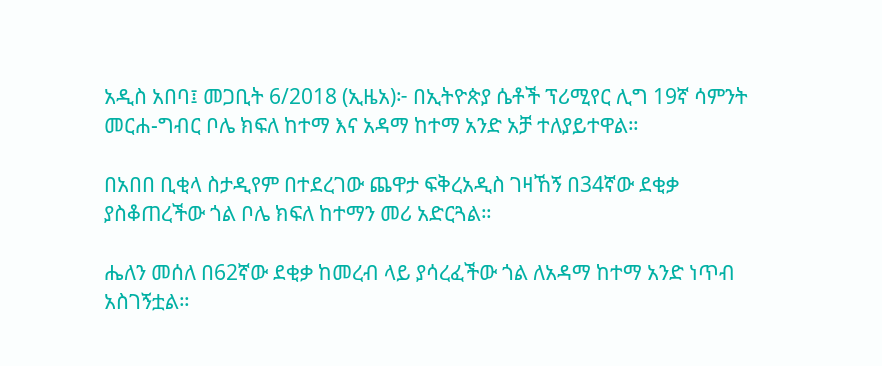አዲስ አበባ፤ መጋቢት 6/2018 (ኢዜአ)፦ በኢትዮጵያ ሴቶች ፕሪሚየር ሊግ 19ኛ ሳምንት መርሐ-ግብር ቦሌ ክፍለ ከተማ እና አዳማ ከተማ አንድ አቻ ተለያይተዋል።

በአበበ ቢቂላ ስታዲየም በተደረገው ጨዋታ ፍቅረአዲስ ገዛኸኝ በ34ኛው ደቂቃ ያስቆጠረችው ጎል ቦሌ ክፍለ ከተማን መሪ አድርጓል።

ሔለን መሰለ በ62ኛው ደቂቃ ከመረብ ላይ ያሳረፈችው ጎል ለአዳማ ከተማ አንድ ነጥብ አስገኝቷል።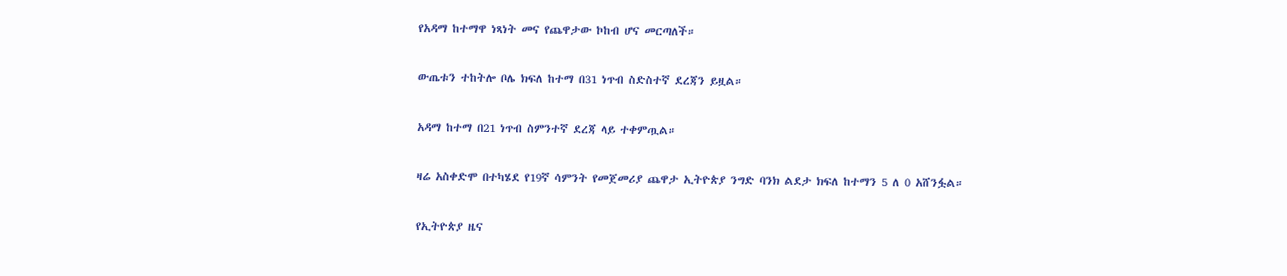የአዳማ ከተማዋ ነጻነት መና የጨዋታው ኮከብ ሆና መርጣለች።

ውጤቱን ተከትሎ ቦሌ ክፍለ ከተማ በ31 ነጥብ ስድስተኛ ደረጃን ይዟል።

አዳማ ከተማ በ21 ነጥብ ስምንተኛ ደረጃ ላይ ተቀምጧል።

ዛሬ አስቀድሞ በተካሄደ የ19ኛ ሳምንት የመጀመሪያ ጨዋታ ኢትዮጵያ ንግድ ባንክ ልደታ ክፍለ ከተማን 5 ለ 0 አሸንፏል።

የኢትዮጵያ ዜና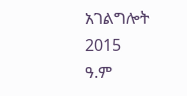አገልግሎት
2015
ዓ.ም